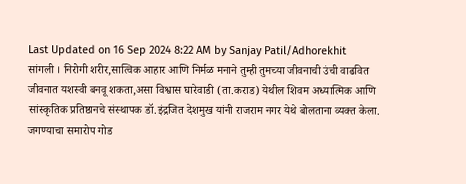Last Updated on 16 Sep 2024 8:22 AM by Sanjay Patil/Adhorekhit
सांगली । निरोगी शरीर,सात्विक आहार आणि निर्मळ मनाने तुम्ही तुमच्या जीवनाची उंची वाढवित जीवनात यशस्वी बनवू शकता,असा विश्वास घारेवाडी (ता.कराड) येथील शिवम अध्यात्मिक आणि सांस्कृतिक प्रतिष्ठानचे संस्थापक डॉ.इंद्रजित देशमुख यांनी राजराम नगर येथे बोलताना व्यक्त केला. जगण्याचा समारोप गोड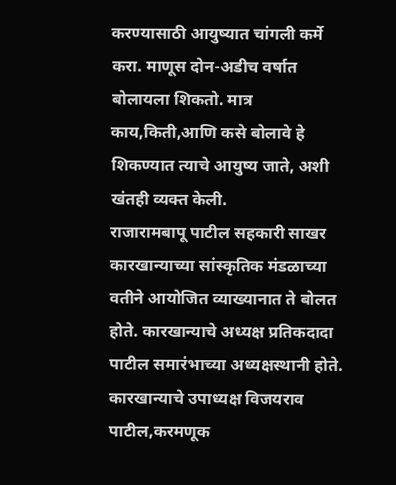करण्यासाठी आयुष्यात चांगली कर्मे करा. माणूस दोन-अडीच वर्षात बोलायला शिकतो. मात्र काय,किती,आणि कसे बोलावे हे शिकण्यात त्याचे आयुष्य जाते, अशी खंतही व्यक्त केली.
राजारामबापू पाटील सहकारी साखर कारखान्याच्या सांस्कृतिक मंडळाच्या वतीने आयोजित व्याख्यानात ते बोलत होते. कारखान्याचे अध्यक्ष प्रतिकदादा पाटील समारंभाच्या अध्यक्षस्थानी होते. कारखान्याचे उपाध्यक्ष विजयराव पाटील,करमणूक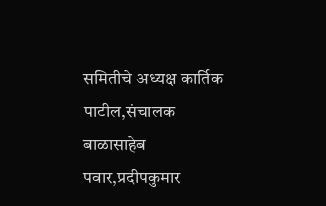समितीचे अध्यक्ष कार्तिक पाटील,संचालक बाळासाहेब पवार,प्रदीपकुमार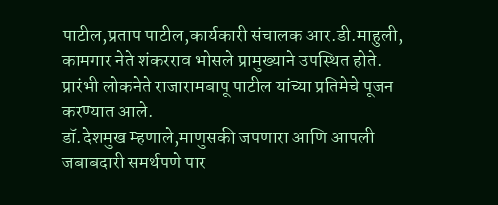पाटील,प्रताप पाटील,कार्यकारी संचालक आर.डी.माहुली, कामगार नेते शंकरराव भोसले प्रामुख्याने उपस्थित होते. प्रारंभी लोकनेते राजारामबापू पाटील यांच्या प्रतिमेचे पूजन करण्यात आले.
डॉ.देशमुख म्हणाले,माणुसकी जपणारा आणि आपली जबाबदारी समर्थपणे पार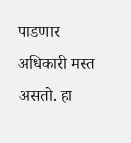पाडणार अधिकारी मस्त असतो. हा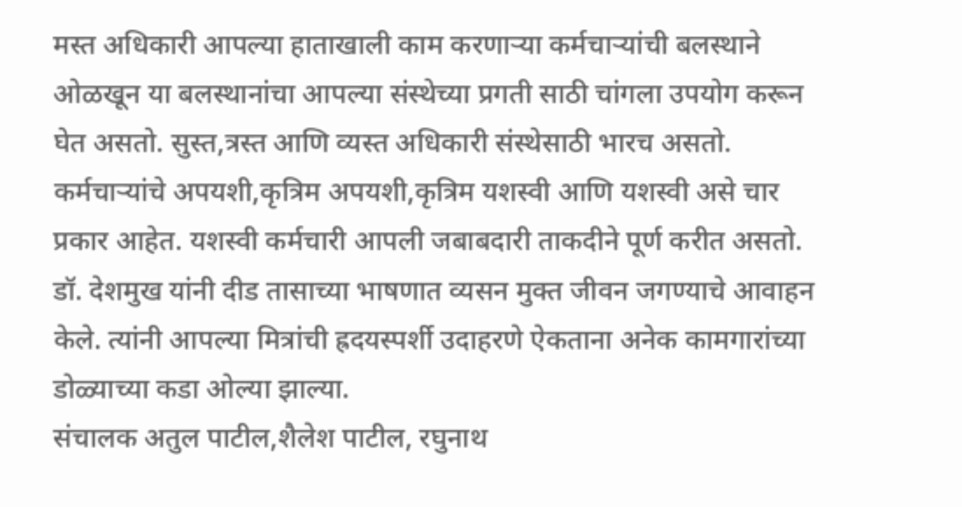मस्त अधिकारी आपल्या हाताखाली काम करणाऱ्या कर्मचाऱ्यांची बलस्थाने ओळखून या बलस्थानांचा आपल्या संस्थेच्या प्रगती साठी चांगला उपयोग करून घेत असतो. सुस्त,त्रस्त आणि व्यस्त अधिकारी संस्थेसाठी भारच असतो. कर्मचाऱ्यांचे अपयशी,कृत्रिम अपयशी,कृत्रिम यशस्वी आणि यशस्वी असे चार प्रकार आहेत. यशस्वी कर्मचारी आपली जबाबदारी ताकदीने पूर्ण करीत असतो. डॉ. देशमुख यांनी दीड तासाच्या भाषणात व्यसन मुक्त जीवन जगण्याचे आवाहन केले. त्यांनी आपल्या मित्रांची ह्रदयस्पर्शी उदाहरणे ऐकताना अनेक कामगारांच्या डोळ्याच्या कडा ओल्या झाल्या.
संचालक अतुल पाटील,शैलेश पाटील, रघुनाथ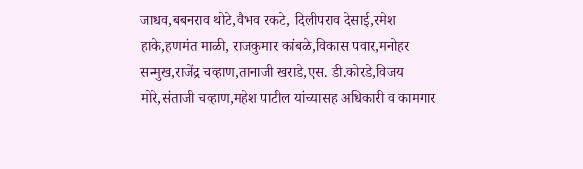जाधव,बबनराव थोटे,वैभव रकटे, दिलीपराव देसाई,रमेश हाके,हणमंत माळी, राजकुमार कांबळे,विकास पवार,मनोहर सन्मुख,राजेंद्र चव्हाण,तानाजी खराडे,एस. डी.कोरडे,विजय मोरे,संताजी चव्हाण,महेश पाटील यांच्यासह अधिकारी व कामगार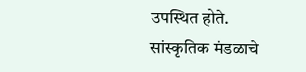उपस्थित होते.
सांस्कृतिक मंडळाचे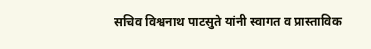सचिव विश्वनाथ पाटसुते यांनी स्वागत व प्रास्ताविक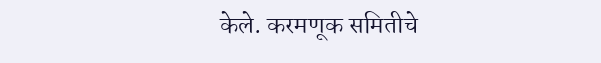केले. करमणूक समितीचे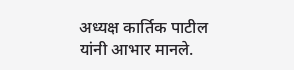अध्यक्ष कार्तिक पाटील यांनी आभार मानले.